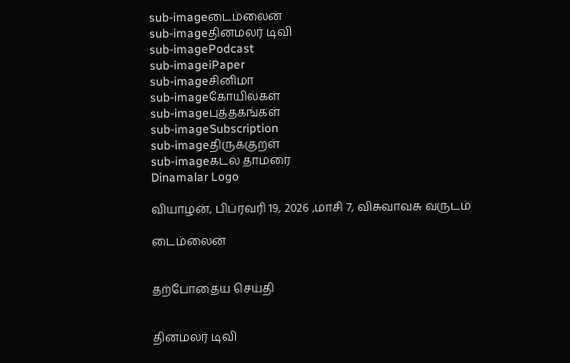sub-imageடைம்லைன்
sub-imageதினமலர் டிவி
sub-imagePodcast
sub-imageiPaper
sub-imageசினிமா
sub-imageகோயில்கள்
sub-imageபுத்தகங்கள்
sub-imageSubscription
sub-imageதிருக்குறள்
sub-imageகடல் தாமரை
Dinamalar Logo

வியாழன், பிப்ரவரி 19, 2026 ,மாசி 7, விசுவாவசு வருடம்

டைம்லைன்


தற்போதைய செய்தி


தினமலர் டிவி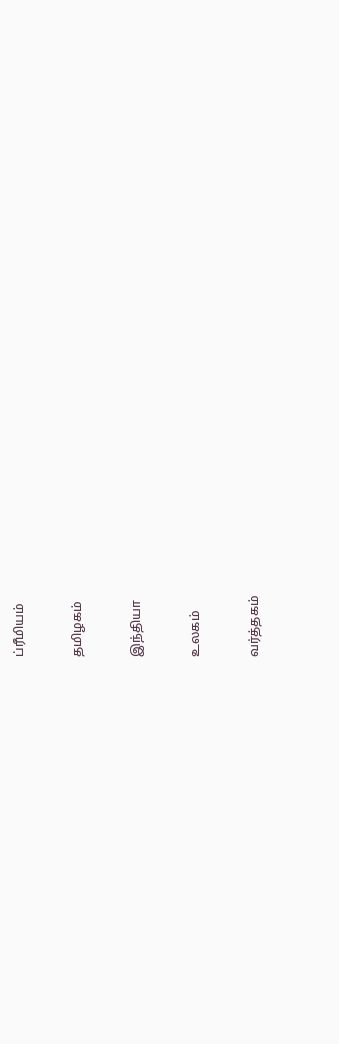ப்ரீமியம்


தமிழகம்


இந்தியா


உலகம்


வர்த்தகம்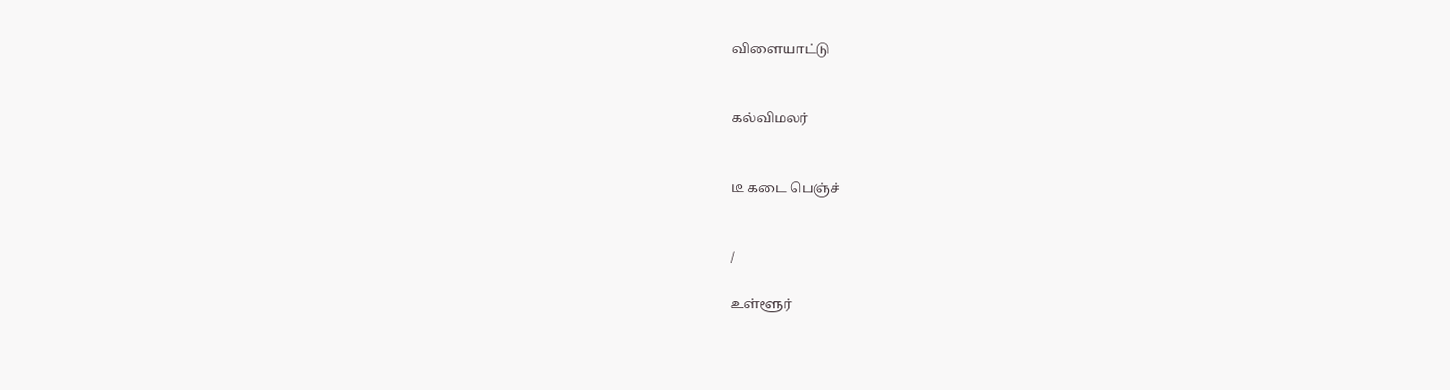விளையாட்டு


கல்விமலர்


டீ கடை பெஞ்ச்


/

உள்ளூர்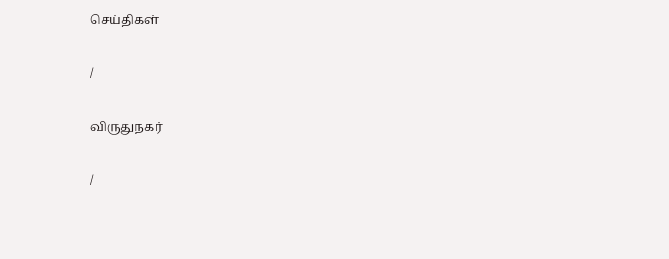செய்திகள்

/

விருதுநகர்

/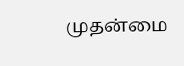முதன்மை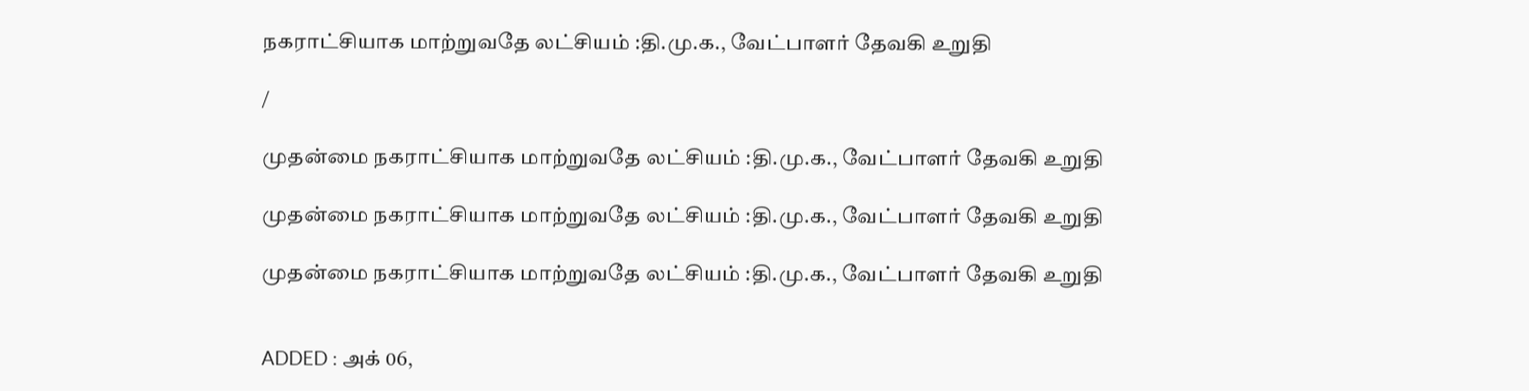நகராட்சியாக மாற்றுவதே லட்சியம் :தி.மு.க., வேட்பாளர் தேவகி உறுதி

/

முதன்மை நகராட்சியாக மாற்றுவதே லட்சியம் :தி.மு.க., வேட்பாளர் தேவகி உறுதி

முதன்மை நகராட்சியாக மாற்றுவதே லட்சியம் :தி.மு.க., வேட்பாளர் தேவகி உறுதி

முதன்மை நகராட்சியாக மாற்றுவதே லட்சியம் :தி.மு.க., வேட்பாளர் தேவகி உறுதி


ADDED : அக் 06,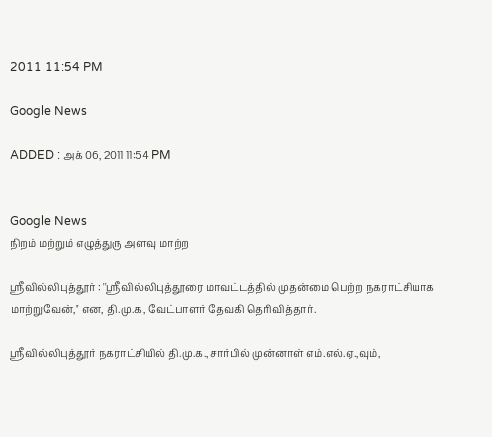2011 11:54 PM

Google News

ADDED : அக் 06, 2011 11:54 PM


Google News
நிறம் மற்றும் எழுத்துரு அளவு மாற்ற

ஸ்ரீவில்லிபுத்தூர் : ''ஸ்ரீவில்லிபுத்தூரை மாவட்டத்தில் முதன்மை பெற்ற நகராட்சியாக மாற்றுவேன்,'' என, தி.மு.க, வேட்பாளர் தேவகி தெரிவித்தார்.

ஸ்ரீவில்லிபுத்தூர் நகராட்சியில் தி.மு.க.,சார்பில் முன்னாள் எம்.எல்.ஏ.,வும்,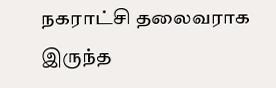நகராட்சி தலைவராக இருந்த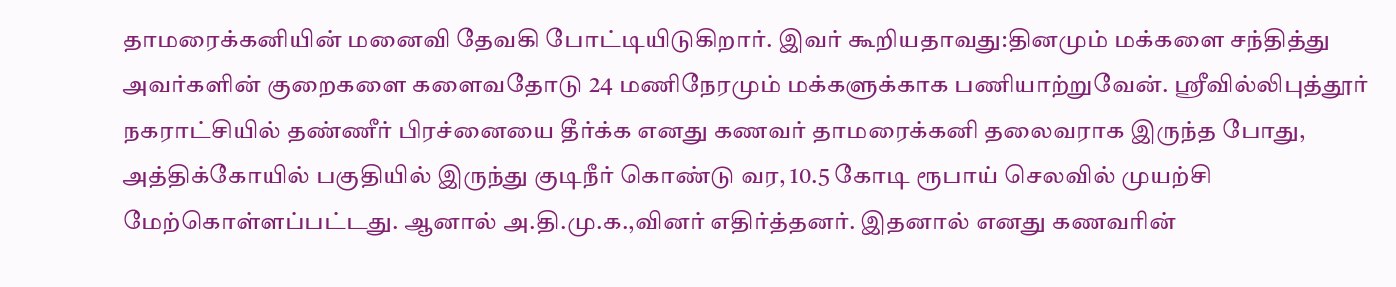தாமரைக்கனியின் மனைவி தேவகி போட்டியிடுகிறார். இவர் கூறியதாவது:தினமும் மக்களை சந்தித்து அவர்களின் குறைகளை களைவதோடு 24 மணிநேரமும் மக்களுக்காக பணியாற்றுவேன். ஸ்ரீவில்லிபுத்தூர் நகராட்சியில் தண்ணீர் பிரச்னையை தீர்க்க எனது கணவர் தாமரைக்கனி தலைவராக இருந்த போது, அத்திக்கோயில் பகுதியில் இருந்து குடிநீர் கொண்டு வர, 10.5 கோடி ரூபாய் செலவில் முயற்சி மேற்கொள்ளப்பட்டது. ஆனால் அ.தி.மு.க.,வினர் எதிர்த்தனர். இதனால் எனது கணவரின்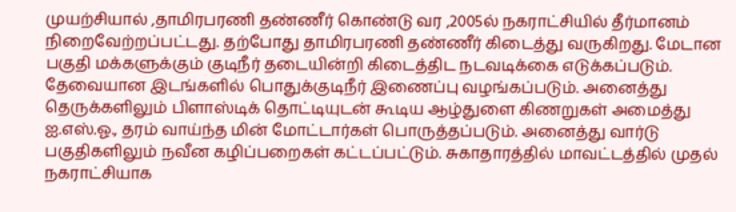முயற்சியால் ,தாமிரபரணி தண்ணீர் கொண்டு வர ,2005ல் நகராட்சியில் தீர்மானம் நிறைவேற்றப்பட்டது. தற்போது தாமிரபரணி தண்ணீர் கிடைத்து வருகிறது. மேடான பகுதி மக்களுக்கும் குடிநீர் தடையின்றி கிடைத்திட நடவடிக்கை எடுக்கப்படும். தேவையான இடங்களில் பொதுக்குடிநீர் இணைப்பு வழங்கப்படும். அனைத்து தெருக்களிலும் பிளாஸ்டிக் தொட்டியுடன் கூடிய ஆழ்துளை கிணறுகள் அமைத்து ஐ.எஸ்.ஓ., தரம் வாய்ந்த மின் மோட்டார்கள் பொருத்தப்படும். அனைத்து வார்டு பகுதிகளிலும் நவீன கழிப்பறைகள் கட்டப்பட்டும். சுகாதாரத்தில் மாவட்டத்தில் முதல் நகராட்சியாக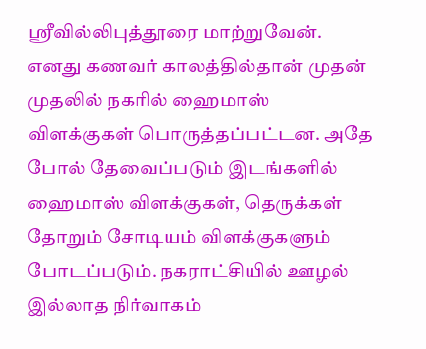ஸ்ரீவில்லிபுத்தூரை மாற்றுவேன். எனது கணவர் காலத்தில்தான் முதன் முதலில் நகரில் ஹைமாஸ் விளக்குகள் பொருத்தப்பட்டன. அதே போல் தேவைப்படும் இடங்களில் ஹைமாஸ் விளக்குகள், தெருக்கள் தோறும் சோடியம் விளக்குகளும் போடப்படும். நகராட்சியில் ஊழல் இல்லாத நிர்வாகம்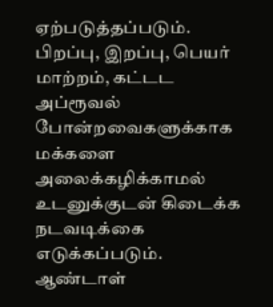ஏற்படுத்தப்படும். பிறப்பு, இறப்பு, பெயர் மாற்றம், கட்டட அப்ரூவல் போன்றவைகளுக்காக மக்களை அலைக்கழிக்காமல் உடனுக்குடன் கிடைக்க நடவடிக்கை எடுக்கப்படும். ஆண்டாள்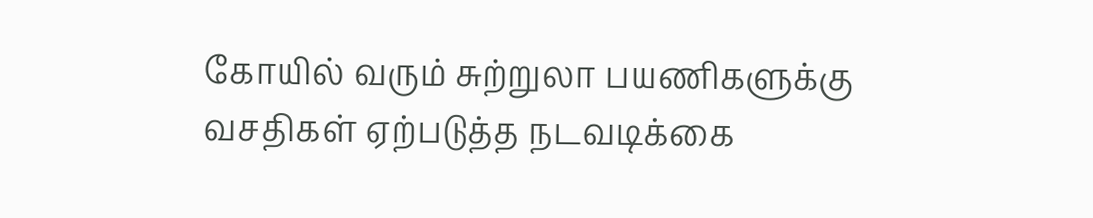கோயில் வரும் சுற்றுலா பயணிகளுக்கு வசதிகள் ஏற்படுத்த நடவடிக்கை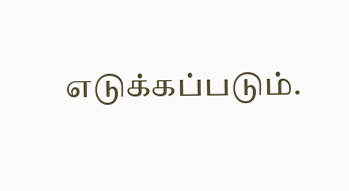எடுக்கப்படும்.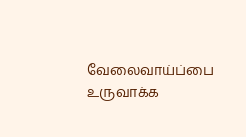வேலைவாய்ப்பை உருவாக்க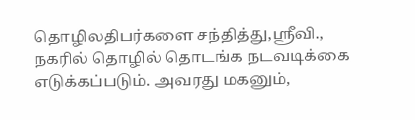தொழிலதிபர்களை சந்தித்து,ஸ்ரீவி., நகரில் தொழில் தொடங்க நடவடிக்கை எடுக்கப்படும். அவரது மகனும்,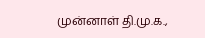முன்னாள் தி.மு.க.,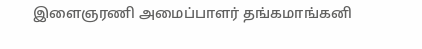இளைஞரணி அமைப்பாளர் தங்கமாங்கனி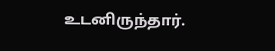உடனிருந்தார்.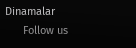Dinamalar
      Follow us